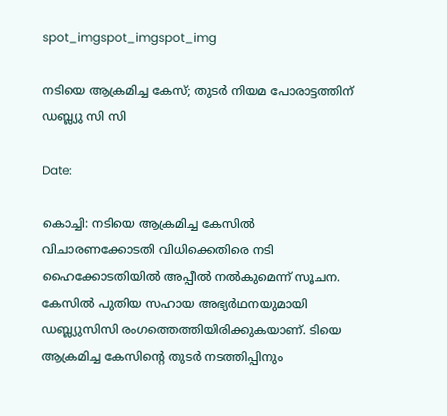spot_imgspot_imgspot_img

നടിയെ ആക്രമിച്ച കേസ്; തുടർ നിയമ പോരാട്ടത്തിന് ഡബ്ല്യു സി സി

Date:

കൊച്ചി: നടിയെ ആക്രമിച്ച കേസിൽ വിചാരണക്കോടതി വിധിക്കെതിരെ നടി ഹൈക്കോടതിയിൽ അപ്പീൽ നൽകുമെന്ന് സൂചന. കേസിൽ പുതിയ സഹായ അഭ്യർഥനയുമായി ഡബ്ല്യുസിസി രംഗത്തെത്തിയിരിക്കുകയാണ്. ടിയെ ആക്രമിച്ച കേസിന്റെ തുടര്‍ നടത്തിപ്പിനും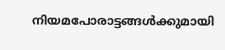നിയമപോരാട്ടങ്ങള്‍ക്കുമായി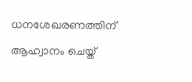ധനശേഖരണത്തിന് ആഹ്വാനം ചെയ്ത്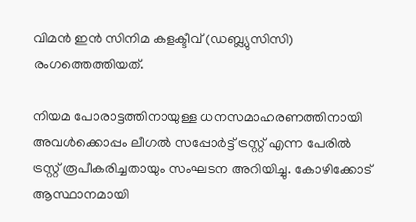വിമന്‍ ഇന്‍ സിനിമ കളക്ടീവ് (ഡബ്ല്യുസിസി) രംഗത്തെത്തിയത്.

നിയമ പോരാട്ടത്തിനായുള്ള ധനസമാഹരണത്തിനായി അവൾക്കൊപ്പം ലീഗൽ സപ്പോർട്ട് ട്രസ്റ്റ് എന്ന പേരിൽ ട്രസ്റ്റ് രൂപീകരിച്ചതായും സംഘടന അറിയിച്ചു. കോഴിക്കോട് ആസ്ഥാനമായി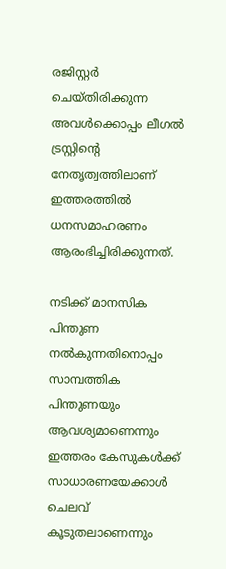രജിസ്റ്റർ ചെയ്തിരിക്കുന്ന അവൾക്കൊപ്പം ലീഗൽ ട്രസ്റ്റിന്റെ നേതൃത്വത്തിലാണ് ഇത്തരത്തിൽ ധനസമാഹരണം ആരംഭിച്ചിരിക്കുന്നത്.

നടിക്ക് മാനസിക പിന്തുണ നൽകുന്നതിനൊപ്പം സാമ്പത്തിക പിന്തുണയും ആവശ്യമാണെന്നും ഇത്തരം കേസുകൾക്ക് സാധാരണയേക്കാൾ ചെലവ് കൂടുതലാണെന്നും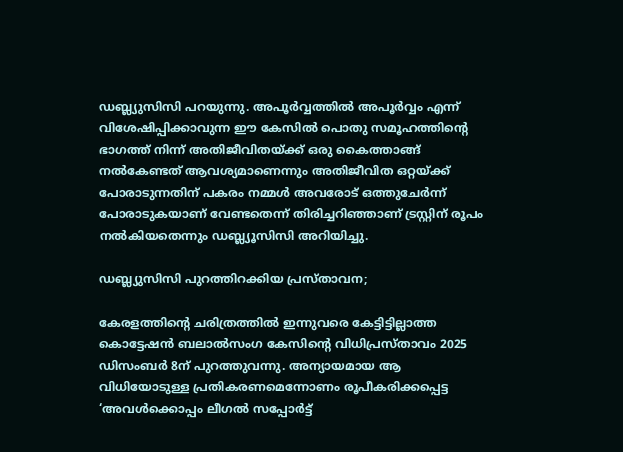ഡബ്ല്യുസിസി പറയുന്നു. അപൂര്‍വ്വത്തില്‍ അപൂര്‍വ്വം എന്ന് വിശേഷിപ്പിക്കാവുന്ന ഈ കേസില്‍ പൊതു സമൂഹത്തിന്റെ ഭാഗത്ത് നിന്ന് അതിജീവിതയ്ക്ക് ഒരു കൈത്താങ്ങ് നല്‍കേണ്ടത് ആവശ്യമാണെന്നും അതിജീവിത ഒറ്റയ്ക്ക് പോരാടുന്നതിന് പകരം നമ്മള്‍ അവരോട് ഒത്തുചേര്‍ന്ന് പോരാടുകയാണ് വേണ്ടതെന്ന് തിരിച്ചറിഞ്ഞാണ് ട്രസ്റ്റിന് രൂപം നല്‍കിയതെന്നും ഡബ്ല്യൂസിസി അറിയിച്ചു.

ഡബ്ല്യുസിസി പുറത്തിറക്കിയ പ്രസ്താവന;

കേരളത്തിന്‍റെ ചരിത്രത്തിൽ ഇന്നുവരെ കേട്ടിട്ടില്ലാത്ത കൊട്ടേഷൻ ബലാൽസംഗ കേസിന്‍റെ വിധിപ്രസ്താവം 2025 ഡിസംബർ 8ന് പുറത്തുവന്നു. അന്യായമായ ആ വിധിയോടുള്ള പ്രതികരണമെന്നോണം രൂപീകരിക്കപ്പെട്ട ‘അവൾക്കൊപ്പം ലീഗൽ സപ്പോർട്ട്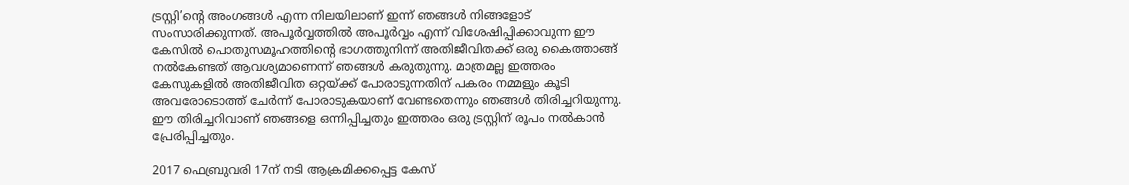ട്രസ്റ്റി’ന്‍റെ അംഗങ്ങൾ എന്ന നിലയിലാണ് ഇന്ന് ഞങ്ങൾ നിങ്ങളോട് സംസാരിക്കുന്നത്. അപൂർവ്വത്തിൽ അപൂർവ്വം എന്ന് വിശേഷിപ്പിക്കാവുന്ന ഈ കേസിൽ പൊതുസമൂഹത്തിന്‍റെ ഭാഗത്തുനിന്ന് അതിജീവിതക്ക് ഒരു കൈത്താങ്ങ് നൽകേണ്ടത് ആവശ്യമാണെന്ന് ഞങ്ങൾ കരുതുന്നു. മാത്രമല്ല ഇത്തരം കേസുകളിൽ അതിജീവിത ഒറ്റയ്ക്ക് പോരാടുന്നതിന് പകരം നമ്മളും കൂടി അവരോടൊത്ത് ചേർന്ന് പോരാടുകയാണ് വേണ്ടതെന്നും ഞങ്ങൾ തിരിച്ചറിയുന്നു. ഈ തിരിച്ചറിവാണ് ഞങ്ങളെ ഒന്നിപ്പിച്ചതും ഇത്തരം ഒരു ട്രസ്റ്റിന് രൂപം നൽകാൻ പ്രേരിപ്പിച്ചതും.

2017 ഫെബ്രുവരി 17ന് നടി ആക്രമിക്കപ്പെട്ട കേസ്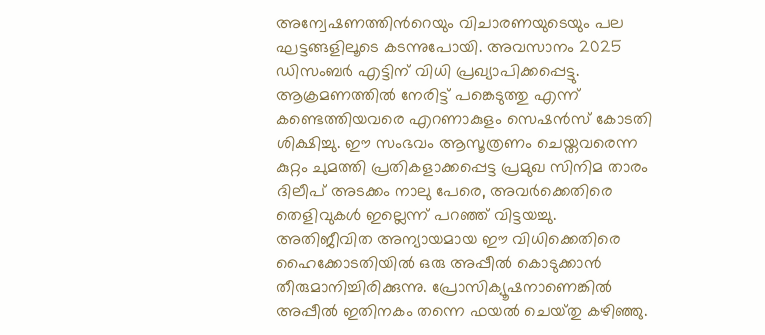അന്വേഷണത്തിന്‍റെയും വിചാരണയുടെയും പല ഘട്ടങ്ങളിലൂടെ കടന്നുപോയി. അവസാനം 2025 ഡിസംബർ എട്ടിന് വിധി പ്രഖ്യാപിക്കപ്പെട്ടു. ആക്രമണത്തിൽ നേരിട്ട് പങ്കെടുത്തു എന്ന് കണ്ടെത്തിയവരെ എറണാകുളം സെഷൻസ് കോടതി ശിക്ഷിച്ചു. ഈ സംഭവം ആസൂത്രണം ചെയ്തവരെന്ന കുറ്റം ചുമത്തി പ്രതികളാക്കപ്പെട്ട പ്രമുഖ സിനിമ താരം ദിലീപ് അടക്കം നാലു പേരെ, അവർക്കെതിരെ തെളിവുകൾ ഇല്ലെന്ന് പറഞ്ഞ് വിട്ടയച്ചു. അതിജീവിത അന്യായമായ ഈ വിധിക്കെതിരെ ഹൈക്കോടതിയിൽ ഒരു അപ്പീൽ കൊടുക്കാൻ തീരുമാനിച്ചിരിക്കുന്നു. പ്രോസിക്യൂഷനാണെങ്കിൽ അപ്പീൽ ഇതിനകം തന്നെ ഫയൽ ചെയ്‌തു കഴിഞ്ഞു.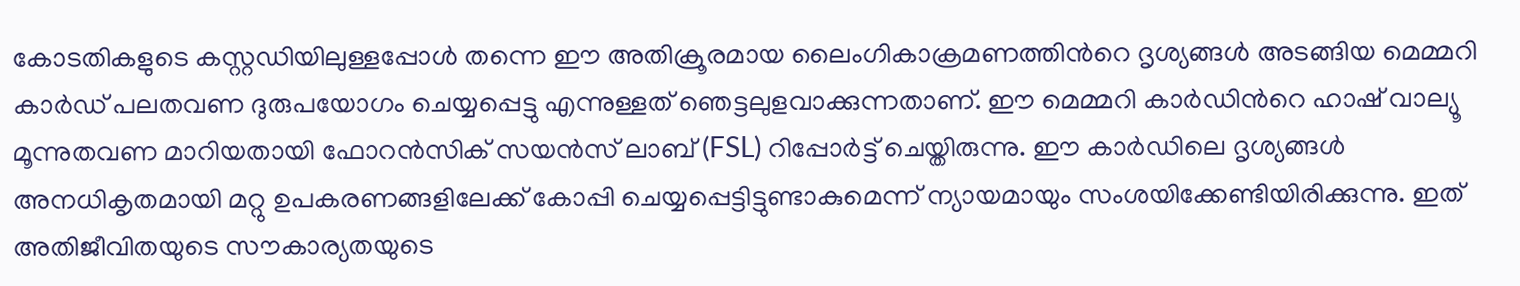കോടതികളുടെ കസ്റ്റഡിയിലുള്ളപ്പോൾ തന്നെ ഈ അതിക്രൂരമായ ലൈംഗികാക്രമണത്തിന്‍റെ ദൃശ്യങ്ങൾ അടങ്ങിയ മെമ്മറി കാർഡ് പലതവണ ദുരുപയോഗം ചെയ്യപ്പെട്ടു എന്നുള്ളത് ഞെട്ടലുളവാക്കുന്നതാണ്. ഈ മെമ്മറി കാർഡിന്‍റെ ഹാഷ് വാല്യൂ മൂന്നുതവണ മാറിയതായി ഫോറൻസിക് സയൻസ് ലാബ് (FSL) റിപ്പോർട്ട് ചെയ്തിരുന്നു. ഈ കാർഡിലെ ദൃശ്യങ്ങൾ അനധികൃതമായി മറ്റു ഉപകരണങ്ങളിലേക്ക് കോപ്പി ചെയ്യപ്പെട്ടിട്ടുണ്ടാകുമെന്ന് ന്യായമായും സംശയിക്കേണ്ടിയിരിക്കുന്നു. ഇത് അതിജീവിതയുടെ സൗകാര്യതയുടെ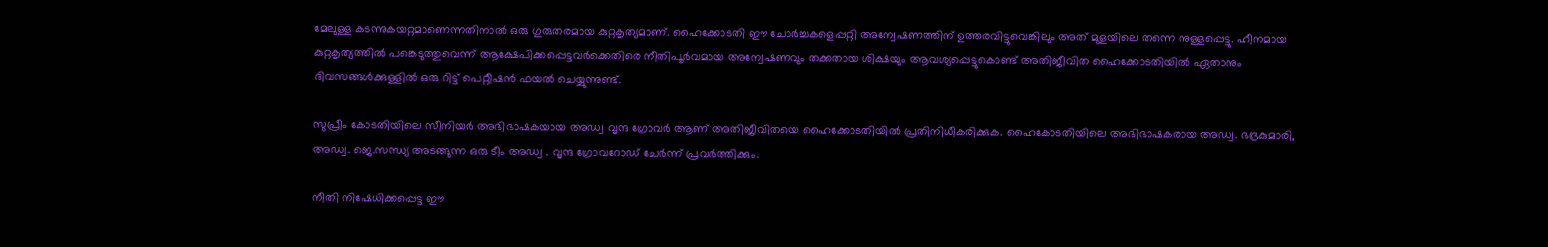മേലുള്ള കടന്നുകയറ്റമാണെന്നതിനാൽ ഒരു ഗുരുതരമായ കുറ്റകൃത്യമാണ്. ഹൈക്കോടതി ഈ ചോർച്ചകളെപ്പറ്റി അന്വേഷണത്തിന് ഉത്തരവിട്ടുവെങ്കിലും അത് മുളയിലെ തന്നെ നുള്ളപ്പെട്ടു. ഹീനമായ കുറ്റകൃത്യത്തിൽ പങ്കെടുത്തുവെന്ന് ആക്ഷേപിക്കപ്പെട്ടവർക്കെതിരെ നീതിപൂർവമായ അന്വേഷണവും തക്കതായ ശിക്ഷയും ആവശ്യപ്പെട്ടുകൊണ്ട് അതിജീവിത ഹൈക്കോടതിയിൽ ഏതാനും ദിവസങ്ങൾക്കുള്ളിൽ ഒരു റിട്ട് പെറ്റീഷൻ ഫയൽ ചെയ്യുന്നുണ്ട്.

സുപ്രീം കോടതിയിലെ സീനിയർ അഭിഭാഷകയായ അഡ്വ വൃന്ദ ഗ്രോവർ ആണ് അതിജീവിതയെ ഹൈക്കോടതിയിൽ പ്രതിനിധീകരിക്കുക. ഹൈകോടതിയിലെ അഭിഭാഷകരായ അഡ്വ. ഭദ്രകുമാരി, അഡ്വ. ജെ.സന്ധ്യ അടങ്ങുന്ന ഒരു ടീം അഡ്വ . വൃന്ദ ഗ്രോവറോഡ് ചേർന്ന് പ്രവർത്തിക്കും.

നീതി നിഷേധിക്കപ്പെട്ട ഈ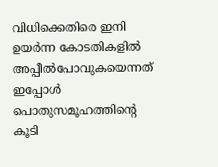വിധിക്കെതിരെ ഇനി ഉയർന്ന കോടതികളിൽ അപ്പീൽപോവുകയെന്നത് ഇപ്പോൾ പൊതുസമൂഹത്തിന്‍റെ കൂടി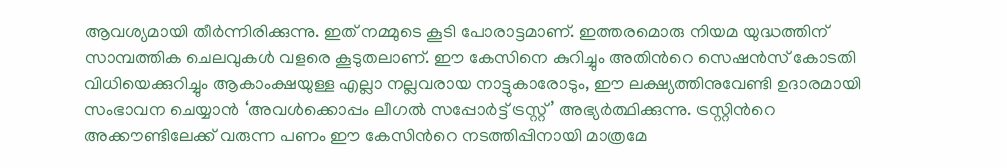ആവശ്യമായി തീർന്നിരിക്കുന്നു. ഇത് നമ്മുടെ കൂടി പോരാട്ടമാണ്. ഇത്തരമൊരു നിയമ യുദ്ധത്തിന് സാമ്പത്തിക ചെലവുകൾ വളരെ കൂടുതലാണ്. ഈ കേസിനെ കുറിച്ചും അതിന്‍റെ സെഷൻസ് കോടതി വിധിയെക്കുറിച്ചും ആകാംക്ഷയുള്ള എല്ലാ നല്ലവരായ നാട്ടുകാരോടും, ഈ ലക്ഷ്യത്തിനുവേണ്ടി ഉദാരമായി സംഭാവന ചെയ്യാൻ ‘അവൾക്കൊപ്പം ലീഗൽ സപ്പോർട്ട് ട്രസ്റ്റ്’ അഭ്യർത്ഥിക്കുന്നു. ട്രസ്റ്റിന്‍റെ അക്കൗണ്ടിലേക്ക് വരുന്ന പണം ഈ കേസിന്‍റെ നടത്തിപ്പിനായി മാത്രമേ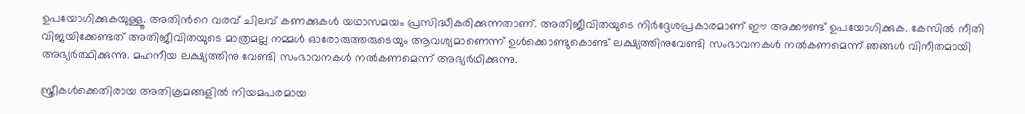ഉപയോഗിക്കുകയുള്ളൂ. അതിന്‍റെ വരവ് ചിലവ് കണക്കുകൾ യഥാസമയം പ്രസിദ്ധീകരിക്കുന്നതാണ്. അതിജീവിതയുടെ നിർദ്ദേശപ്രകാരമാണ് ഈ അക്കൗണ്ട് ഉപയോഗിക്കുക. കേസിൽ നീതി വിജയിക്കേണ്ടത് അതിജീവിതയുടെ മാത്രമല്ല നമ്മൾ ഓരോരുത്തരുടെയും ആവശ്യമാണെന്ന് ഉൾക്കൊണ്ടുകൊണ്ട് ലക്ഷ്യത്തിനുവേണ്ടി സംഭാവനകൾ നൽകണമെന്ന് ഞങ്ങൾ വിനീതമായി അഭ്യർത്ഥിക്കുന്നു. മഹനീയ ലക്ഷ്യത്തിനു വേണ്ടി സംഭാവനകൾ നൽകണമെന്ന് അഭ്യർഥിക്കുന്നു.

സ്ത്രീകൾക്കെതിരായ അതിക്രമങ്ങളിൽ നിയമപരമായ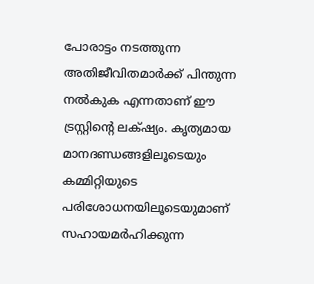പോരാട്ടം നടത്തുന്ന അതിജീവിതമാർക്ക് പിന്തുന്ന നൽകുക എന്നതാണ് ഈ ട്രസ്റ്റിന്‍റെ ലക്‌ഷ്യം. കൃത്യമായ മാനദണ്ഡങ്ങളിലൂടെയും കമ്മിറ്റിയുടെ പരിശോധനയിലൂടെയുമാണ് സഹായമർഹിക്കുന്ന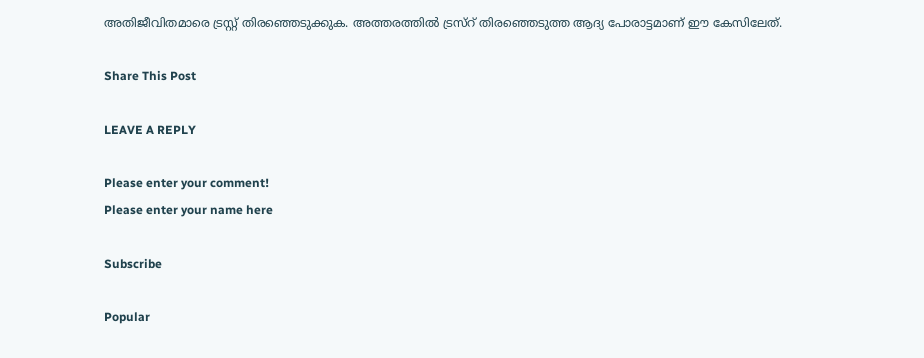അതിജീവിതമാരെ ട്രസ്റ്റ് തിരഞ്ഞെടുക്കുക. അത്തരത്തിൽ ട്രസ്‌റ് തിരഞ്ഞെടുത്ത ആദ്യ പോരാട്ടമാണ് ഈ കേസിലേത്.

Share This Post

LEAVE A REPLY

Please enter your comment!
Please enter your name here

Subscribe

Popular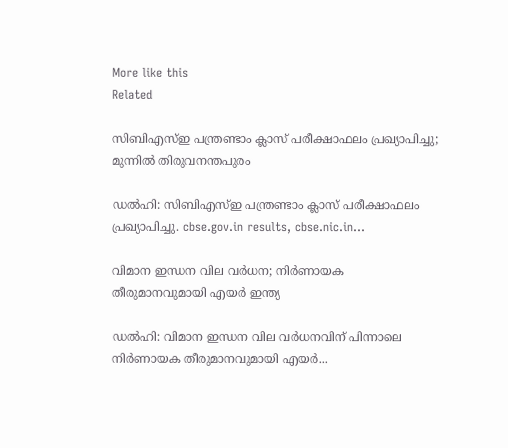More like this
Related

സിബിഎസ്‌ഇ പന്ത്രണ്ടാം ക്ലാസ് പരീക്ഷാഫലം പ്രഖ്യാപിച്ചു; മുന്നിൽ തിരുവനന്തപുരം

ഡൽഹി: സിബിഎസ്ഇ പന്ത്രണ്ടാം ക്ലാസ് പരീക്ഷാഫലം പ്രഖ്യാപിച്ചു. cbse.gov.in results, cbse.nic.in...

വിമാന ഇന്ധന വില വർധന; നിർണായക തീരുമാനവുമായി എയർ ഇന്ത്യ

ഡൽഹി: വിമാന ഇന്ധന വില വർധനവിന് പിന്നാലെ നിർണായക തീരുമാനവുമായി എയർ...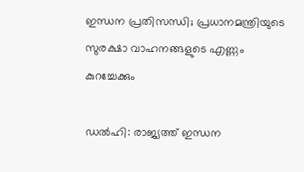ഇന്ധന പ്രതിസന്ധി; പ്രധാനമന്ത്രിയുടെ സുരക്ഷാ വാഹനങ്ങളുടെ എണ്ണം കുറച്ചേക്കും

ഡൽഹി: രാജ്യത്ത് ഇന്ധന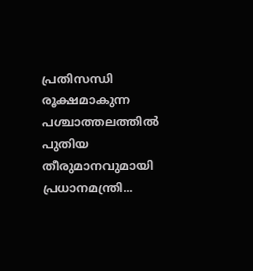പ്രതിസന്ധി രൂക്ഷമാകുന്ന പശ്ചാത്തലത്തിൽ പുതിയ തീരുമാനവുമായി പ്രധാനമന്ത്രി...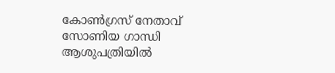കോൺഗ്രസ് നേതാവ് സോണിയ ഗാന്ധി ആശുപത്രിയിൽ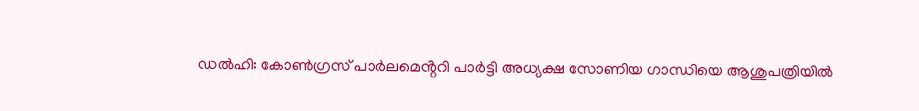ഡൽഹി: കോൺഗ്രസ് പാർലമെൻ്ററി പാർട്ടി അധ്യക്ഷ സോണിയ ഗാന്ധിയെ ആശുപത്രിയിൽ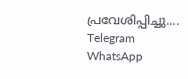പ്രവേശിപ്പിച്ചു....
Telegram
WhatsApp